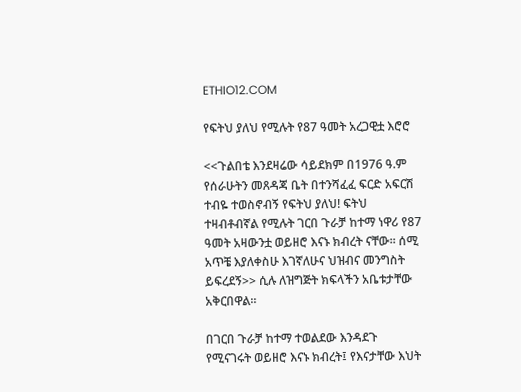ETHIO12.COM

የፍትህ ያለህ የሚሉት የ87 ዓመት አረጋዊቷ እሮሮ

<<ጉልበቴ እንደዛሬው ሳይደክም በ1976 ዓ.ም የሰራሁትን መጸዳጃ ቤት በተንሻፈፈ ፍርድ አፍርሽ ተብዬ ተወስኖብኝ የፍትህ ያለህ! ፍትህ ተዛብቶብኛል የሚሉት ገርበ ጉራቻ ከተማ ነዋሪ የ87 ዓመት አዛውንቷ ወይዘሮ እናኑ ክብረት ናቸው፡፡ ሰሚ አጥቼ እያለቀስሁ እገኛለሁና ህዝብና መንግስት ይፍረደኝ>> ሲሉ ለዝግጅት ክፍላችን አቤቱታቸው አቅርበዋል።

በገርበ ጉራቻ ከተማ ተወልደው እንዳደጉ የሚናገሩት ወይዘሮ እናኑ ክብረት፤ የእናታቸው እህት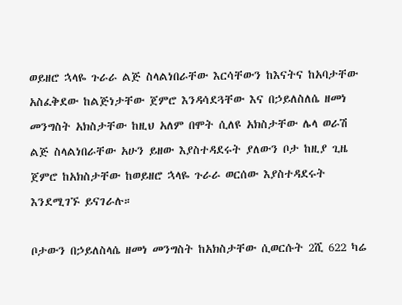ወይዘሮ ኋላዬ ጉራራ ልጅ ስላልነበራቸው እርሳቸውን ከእናትና ከአባታቸው አስፈቅደው ከልጅነታቸው ጀምሮ እንዳሳደጓቸው እና በኃይለስለሴ ዘመነ መንግስት አክስታቸው ከዚህ አለም በሞት ሲለዩ አክስታቸው ሌላ ወራሽ ልጅ ስላልነበራቸው አሁን ይዘው እያስተዳደሩት ያለውን ቦታ ከዚያ ጊዜ ጀምሮ ከአክስታቸው ከወይዘሮ ኋላዬ ጉራራ ወርሰው እያስተዳደሩት እንደሚገኙ ይናገራሉ።

ቦታውን በኃይለስላሴ ዘመነ መንግስት ከአክስታቸው ሲወርሱት 2ሺ 622 ካሬ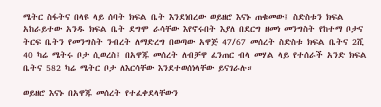ሜትር ስፋትና በላዩ ላይ ሰባት ክፍል ቤት እንደነበረው ወይዘሮ እናኑ ጠቁመው፤ ስድስቱን ክፍል አከራይተው አንዱ ክፍል ቤት ደግሞ ራሳቸው እየኖሩበት እያለ በደርግ ዘመነ መንግስት የከተማ ቦታና ትርፍ ቤትን የመንግስት ንብረት ለማድረግ በወጣው አዋጅ 47/67 መሰረት ስድስቱ ክፍል ቤትና 2ሺ 40 ካሬ ሜትሩ ቦታ ሲወረስ፤ በአዋጁ መሰረት ለብቻዋ ፈንጠር ብላ መሃል ላይ የተሰራች አንድ ክፍል ቤትና 582 ካሬ ሜትር ቦታ ለእርሳቸው እንደተወሰነላቸው ይናገራሉ።

ወይዘሮ እናኑ በአዋጁ መሰረት የተፈቀደላቸውን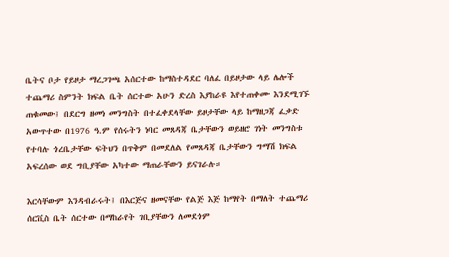ቤትና ቦታ የይዞታ ማረጋገጫ አሰርተው ከማስተዳደር ባለፈ በይዞታው ላይ ሌሎች ተጨማሪ ስምንት ክፍል ቤት ሰርተው አሁን ድረስ እያከራዩ እየተጠቀሙ እንደሚገኙ ጠቁመው፤ በደርግ ዘመነ መንግስት በተፈቀደላቸው ይዞታቸው ላይ ከማዘጋጃ ፈቃድ አውጥተው በ1976 ዓ.ም የሰሩትን ነባር መጸዳጃ ቤታቸውን ወይዘሮ ገነት መንግስቱ የተባሉ ጎረቤታቸው ፍትህን በጥቅም በመደለል የመጸዳጃ ቤታቸውን ግማሽ ክፍል አፍረሰው ወደ ግቢያቸው አካተው ማጠራቸውን ይናገራሉ።

እርሳቸውም እንዳብራሩት፤ በእርጅና ዘመናቸው የልጅ እጅ ከማየት በማለት ተጨማሪ ሰርቪስ ቤት ሰርተው በማከራየት ገቢያቸውን ለመደጎም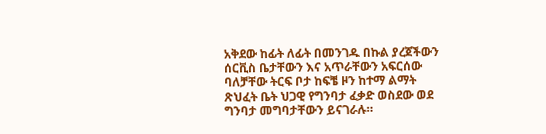አቅደው ከፊት ለፊት በመንገዱ በኩል ያረጀችውን ሰርቪስ ቤታቸውን እና አጥራቸውን አፍርሰው ባለቻቸው ትርፍ ቦታ ከፍቼ ዞን ከተማ ልማት ጽህፈት ቤት ህጋዊ የግንባታ ፈቃድ ወስደው ወደ ግንባታ መግባታቸውን ይናገራሉ።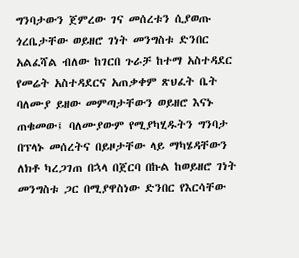ግንባታውን ጀምረው ገና መሰረቱን ሲያወጡ ጎረቤታቸው ወይዘሮ ገነት መንግስቱ ድንበር አልፈሻል ብለው ከገርበ ጉራቻ ከተማ አስተዳደር የመሬት አስተዳደርና አጠቃቀም ጽህፈት ቤት ባለሙያ ይዘው መምጣታቸውን ወይዘሮ እናኑ ጠቁመው፤ ባለሙያውም የሚያካሂዱትን ግንባታ በፕላኑ መሰረትና በይዞታቸው ላይ ማካሄዳቸውን ለክቶ ካረጋገጠ በኋላ በጀርባ በኩል ከወይዘሮ ገነት መንግስቱ ጋር በሚያዋስነው ድንበር የእርሳቸው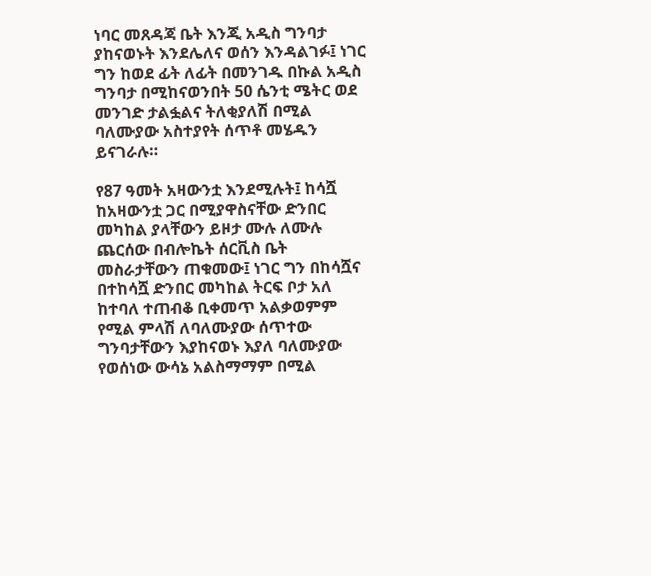ነባር መጸዳጃ ቤት እንጂ አዲስ ግንባታ ያከናወኑት እንደሌለና ወሰን እንዳልገፉ፤ ነገር ግን ከወደ ፊት ለፊት በመንገዱ በኩል አዲስ ግንባታ በሚከናወንበት 50 ሴንቲ ሜትር ወደ መንገድ ታልፏልና ትለቂያለሽ በሚል ባለሙያው አስተያየት ሰጥቶ መሄዱን ይናገራሉ።

የ87 ዓመት አዛውንቷ እንደሚሉት፤ ከሳሿ ከአዛውንቷ ጋር በሚያዋስናቸው ድንበር መካከል ያላቸውን ይዞታ ሙሉ ለሙሉ ጨርሰው በብሎኬት ሰርቪስ ቤት መስራታቸውን ጠቁመው፤ ነገር ግን በከሳሿና በተከሳሿ ድንበር መካከል ትርፍ ቦታ አለ ከተባለ ተጠብቆ ቢቀመጥ አልቃወምም የሚል ምላሽ ለባለሙያው ሰጥተው ግንባታቸውን እያከናወኑ እያለ ባለሙያው የወሰነው ውሳኔ አልስማማም በሚል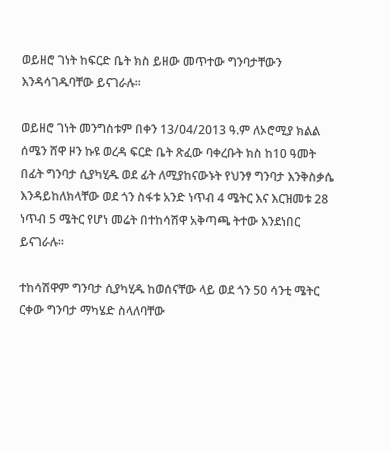ወይዘሮ ገነት ከፍርድ ቤት ክስ ይዘው መጥተው ግንባታቸውን እንዳሳገዱባቸው ይናገራሉ።

ወይዘሮ ገነት መንግስቱም በቀን 13/04/2013 ዓ.ም ለኦሮሚያ ክልል ሰሜን ሸዋ ዞን ኩዩ ወረዳ ፍርድ ቤት ጽፈው ባቀረቡት ክስ ከ10 ዓመት በፊት ግንባታ ሲያካሂዱ ወደ ፊት ለሚያከናውኑት የህንፃ ግንባታ እንቅስቃሴ እንዳይከለክላቸው ወደ ጎን ስፋቱ አንድ ነጥብ 4 ሜትር እና እርዝመቱ 28 ነጥብ 5 ሜትር የሆነ መሬት በተከሳሽዋ አቅጣጫ ትተው እንደነበር ይናገራሉ፡፡

ተከሳሽዋም ግንባታ ሲያካሂዱ ከወሰናቸው ላይ ወደ ጎን 50 ሳንቲ ሜትር ርቀው ግንባታ ማካሄድ ስላለባቸው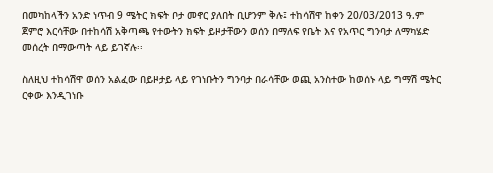በመካከላችን አንድ ነጥብ 9 ሜትር ክፍት ቦታ መኖር ያለበት ቢሆንም ቅሉ፤ ተከሳሽዋ ከቀን 20/03/2013 ዓ.ም ጀምሮ እርሳቸው በተከሳሽ አቅጣጫ የተውትን ክፍት ይዞታቸውን ወሰን በማለፍ የቤት እና የአጥር ግንባታ ለማካሄድ መሰረት በማውጣት ላይ ይገኛሉ፡፡

ስለዚህ ተከሳሽዋ ወሰን አልፈው በይዞታይ ላይ የገነቡትን ግንባታ በራሳቸው ወጪ አንስተው ከወሰኑ ላይ ግማሽ ሜትር ርቀው እንዲገነቡ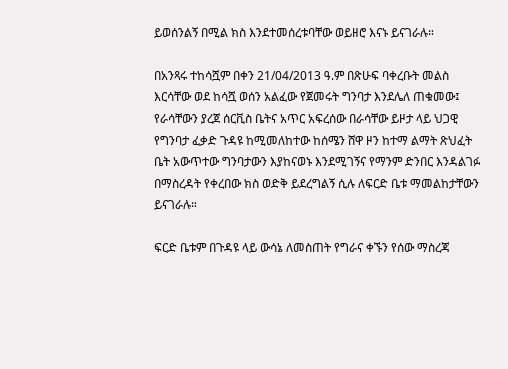ይወሰንልኝ በሚል ክስ እንደተመሰረቱባቸው ወይዘሮ እናኑ ይናገራሉ።

በአንጻሩ ተከሳሿም በቀን 21/04/2013 ዓ.ም በጽሁፍ ባቀረቡት መልስ እርሳቸው ወደ ከሳሿ ወሰን አልፈው የጀመሩት ግንባታ እንደሌለ ጠቁመው፤ የራሳቸውን ያረጀ ሰርቪስ ቤትና አጥር አፍረሰው በራሳቸው ይዞታ ላይ ህጋዊ የግንባታ ፈቃድ ጉዳዩ ከሚመለከተው ከሰሜን ሸዋ ዞን ከተማ ልማት ጽህፈት ቤት አውጥተው ግንባታውን እያከናወኑ እንደሚገኝና የማንም ድንበር እንዳልገፉ በማስረዳት የቀረበው ክስ ወድቅ ይደረግልኝ ሲሉ ለፍርድ ቤቱ ማመልከታቸውን ይናገራሉ።

ፍርድ ቤቱም በጉዳዩ ላይ ውሳኔ ለመስጠት የግራና ቀኙን የሰው ማስረጃ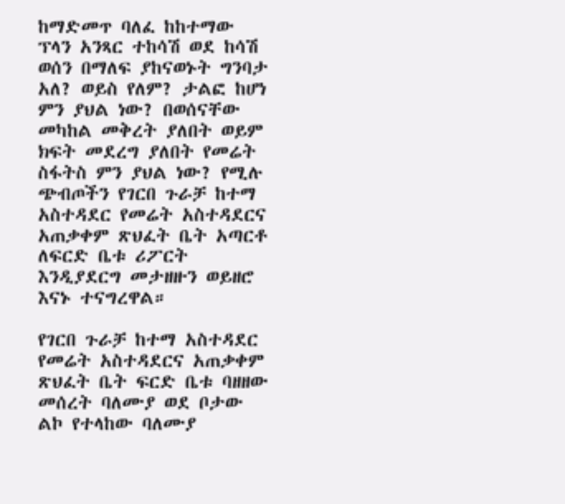ከማድመጥ ባለፈ ከከተማው ፕላን አንጻር ተከሳሽ ወደ ከሳሽ ወሰን በማለፍ ያከናወኑት ግንባታ አለ? ወይስ የለም? ታልፎ ከሆነ ምን ያህል ነው? በወሰናቸው መካከል መቅረት ያለበት ወይም ክፍት መደረግ ያለበት የመሬት ስፋትስ ምን ያህል ነው? የሚሉ ጭብጦችን የገርበ ጉራቻ ከተማ አስተዳደር የመሬት አስተዳደርና አጠቃቀም ጽህፈት ቤት አጣርቶ ለፍርድ ቤቱ ሪፖርት እንዲያደርግ መታዘዙን ወይዘሮ እናኑ ተናግረዋል።

የገርበ ጉራቻ ከተማ አስተዳደር የመሬት አስተዳደርና አጠቃቀም ጽህፈት ቤት ፍርድ ቤቱ ባዘዘው መሰረት ባለሙያ ወደ ቦታው ልኮ የተላከው ባለሙያ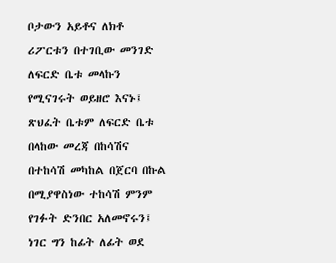ቦታውን አይቶና ለክቶ ሪፖርቱን በተገቢው መንገድ ለፍርድ ቤቱ መላኩን የሚናገሩት ወይዘሮ እናኑ፤ ጽህፈት ቤቱም ለፍርድ ቤቱ በላከው መረጃ በከሳሽና በተከሳሽ መካከል በጀርባ በኩል በሚያዋስነው ተከሳሽ ምንም የገፉት ድንበር አለመኖሩን፤ ነገር ግን ከፊት ለፊት ወደ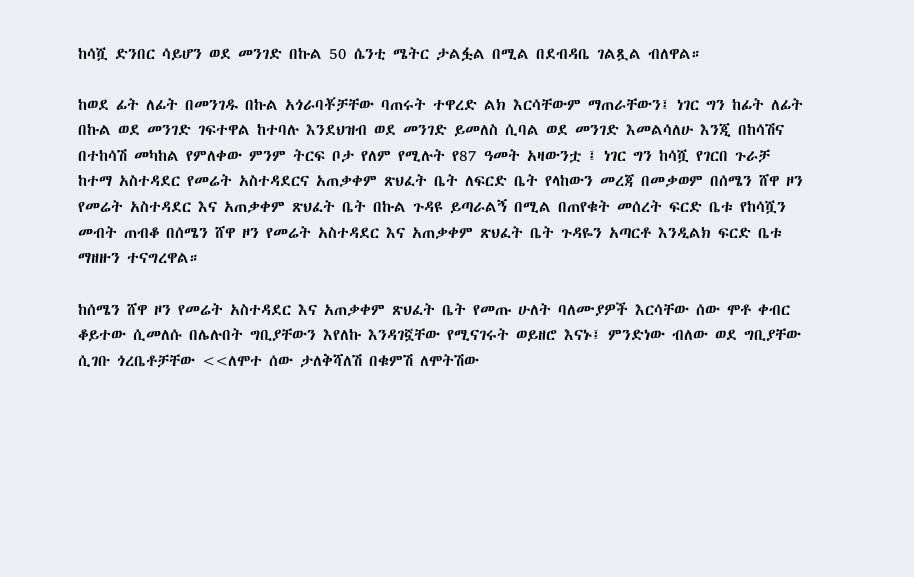ከሳሿ ድንበር ሳይሆን ወደ መንገድ በኩል 50 ሴንቲ ሜትር ታልፏል በሚል በደብዳቤ ገልጿል ብለዋል።

ከወደ ፊት ለፊት በመንገዱ በኩል አጎራባቾቻቸው ባጠሩት ተዋረድ ልክ እርሳቸውም ማጠራቸውን፤ ነገር ግን ከፊት ለፊት በኩል ወደ መንገድ ገፍተዋል ከተባሉ እንደህዝብ ወደ መንገድ ይመለስ ሲባል ወደ መንገድ እመልሳለሁ እንጂ በከሳሽና በተከሳሽ መካከል የምለቀው ምንም ትርፍ ቦታ የለም የሚሉት የ87 ዓመት አዛውንቷ ፤ ነገር ግን ከሳሿ የገርበ ጉራቻ ከተማ አስተዳደር የመሬት አስተዳደርና አጠቃቀም ጽህፈት ቤት ለፍርድ ቤት የላከውን መረጃ በመቃወም በሰሜን ሸዋ ዞን የመሬት አስተዳደር እና አጠቃቀም ጽህፈት ቤት በኩል ጉዳዩ ይጣራልኝ በሚል በጠየቁት መሰረት ፍርድ ቤቱ የከሳሿን መብት ጠብቆ በሰሜን ሸዋ ዞን የመሬት አስተዳደር እና አጠቃቀም ጽህፈት ቤት ጉዳዬን አጣርቶ እንዲልክ ፍርድ ቤቱ ማዘዙን ተናግረዋል።

ከሰሜን ሸዋ ዞን የመሬት አስተዳደር እና አጠቃቀም ጽህፈት ቤት የመጡ ሁለት ባለሙያዎች እርሳቸው ሰው ሞቶ ቀብር ቆይተው ሲመለሱ በሌሉበት ግቢያቸውን እየለኩ እንዳገኟቸው የሚናገሩት ወይዘሮ እናኑ፤ ምንድነው ብለው ወደ ግቢያቸው ሲገቡ ጎረቤቶቻቸው <<ለሞተ ሰው ታለቅሻለሽ በቁምሽ ለሞትሽው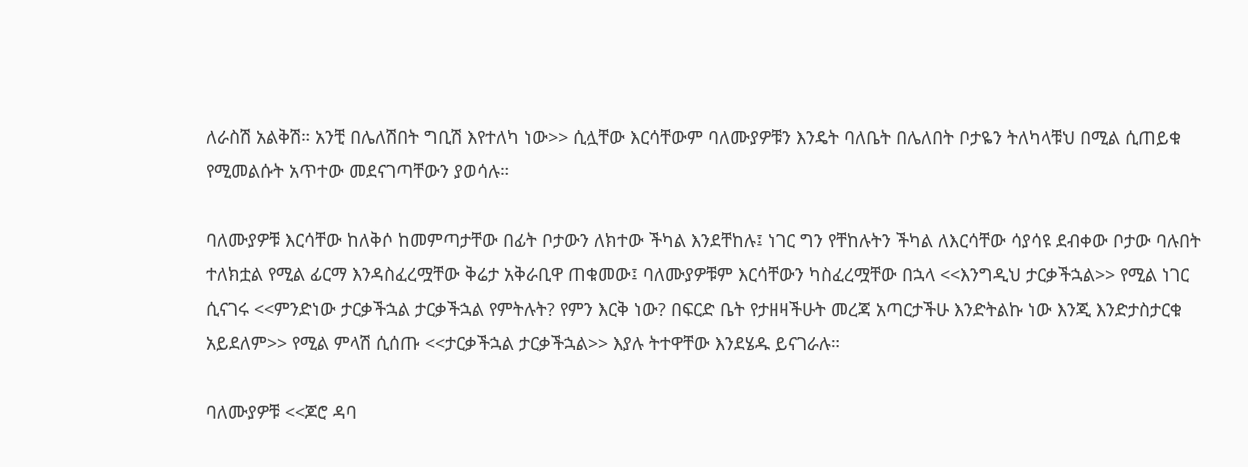ለራስሽ አልቅሽ። አንቺ በሌለሽበት ግቢሽ እየተለካ ነው>> ሲሏቸው እርሳቸውም ባለሙያዎቹን እንዴት ባለቤት በሌለበት ቦታዬን ትለካላቹህ በሚል ሲጠይቁ የሚመልሱት አጥተው መደናገጣቸውን ያወሳሉ።

ባለሙያዎቹ እርሳቸው ከለቅሶ ከመምጣታቸው በፊት ቦታውን ለክተው ችካል እንደቸከሉ፤ ነገር ግን የቸከሉትን ችካል ለእርሳቸው ሳያሳዩ ደብቀው ቦታው ባሉበት ተለክቷል የሚል ፊርማ እንዳስፈረሟቸው ቅሬታ አቅራቢዋ ጠቁመው፤ ባለሙያዎቹም እርሳቸውን ካስፈረሟቸው በኋላ <<እንግዲህ ታርቃችኋል>> የሚል ነገር ሲናገሩ <<ምንድነው ታርቃችኋል ታርቃችኋል የምትሉት? የምን እርቅ ነው? በፍርድ ቤት የታዘዛችሁት መረጃ አጣርታችሁ እንድትልኩ ነው እንጂ እንድታስታርቁ አይደለም>> የሚል ምላሽ ሲሰጡ <<ታርቃችኋል ታርቃችኋል>> እያሉ ትተዋቸው እንደሄዱ ይናገራሉ።

ባለሙያዎቹ <<ጆሮ ዳባ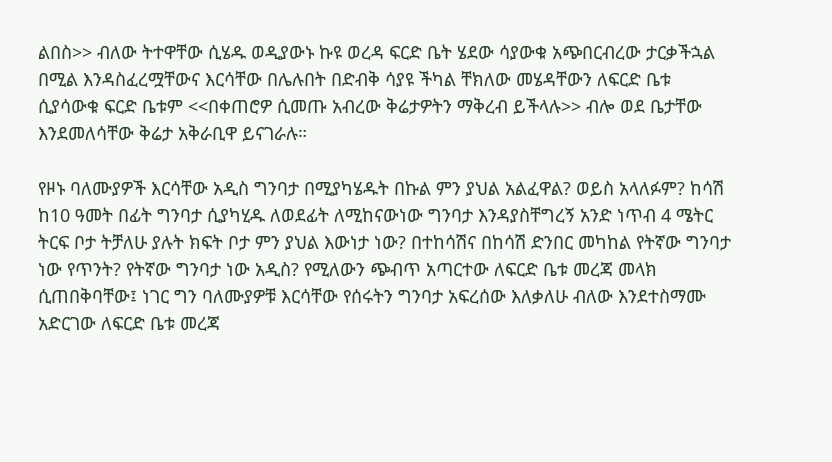ልበስ>> ብለው ትተዋቸው ሲሄዱ ወዲያውኑ ኩዩ ወረዳ ፍርድ ቤት ሄደው ሳያውቁ አጭበርብረው ታርቃችኋል በሚል እንዳስፈረሟቸውና እርሳቸው በሌሉበት በድብቅ ሳያዩ ችካል ቸክለው መሄዳቸውን ለፍርድ ቤቱ ሲያሳውቁ ፍርድ ቤቱም <<በቀጠሮዎ ሲመጡ አብረው ቅሬታዎትን ማቅረብ ይችላሉ>> ብሎ ወደ ቤታቸው እንደመለሳቸው ቅሬታ አቅራቢዋ ይናገራሉ።

የዞኑ ባለሙያዎች እርሳቸው አዲስ ግንባታ በሚያካሄዱት በኩል ምን ያህል አልፈዋል? ወይስ አላለፉም? ከሳሽ ከ10 ዓመት በፊት ግንባታ ሲያካሂዱ ለወደፊት ለሚከናውነው ግንባታ እንዳያስቸግረኝ አንድ ነጥብ 4 ሜትር ትርፍ ቦታ ትቻለሁ ያሉት ክፍት ቦታ ምን ያህል እውነታ ነው? በተከሳሽና በከሳሽ ድንበር መካከል የትኛው ግንባታ ነው የጥንት? የትኛው ግንባታ ነው አዲስ? የሚለውን ጭብጥ አጣርተው ለፍርድ ቤቱ መረጃ መላክ ሲጠበቅባቸው፤ ነገር ግን ባለሙያዎቹ እርሳቸው የሰሩትን ግንባታ አፍረሰው እለቃለሁ ብለው እንደተስማሙ አድርገው ለፍርድ ቤቱ መረጃ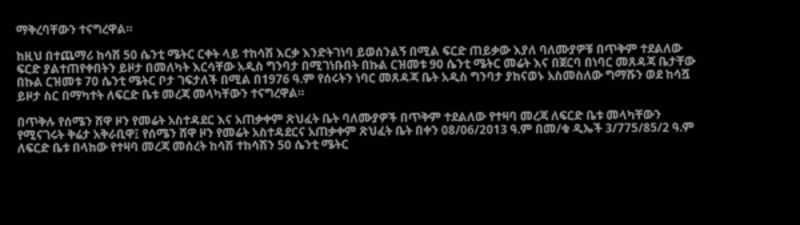ማቅረባቸውን ተናግረዋል።

ከዚህ በተጨማሪ ከሳሽ 50 ሴንቲ ሜትር ርቀት ላይ ተከሳሽ እርቃ እንድትገነባ ይወሰንልኝ በሚል ፍርድ ጠይቃው እያለ ባለሙያዎቹ በጥቅም ተደልለው ፍርድ ያልተጠየቀበትን ይዞታ በመለካት እርሳቸው አዲስ ግንባታ በሚገነቡበት በኩል ርዝመቱ 90 ሴንቲ ሜትር መሬት እና በጀርባ በነባር መጸዳጃ ቤታቸው በኩል ርዝመቱ 70 ሴንቲ ሜትር ቦታ ገፍታለች በሚል በ1976 ዓ.ም የሰሩትን ነባር መጸዳጃ ቤት አዲስ ግንባታ ያከናወኑ አስመስለው ግማሹን ወደ ከሳሿ ይዞታ ስር በማካተት ለፍርድ ቤቱ መረጃ መላካቸውን ተናግረዋል።

በጥቅሉ የሰሜን ሸዋ ዞን የመሬት አስተዳደር እና አጠቃቀም ጽህፈት ቤት ባለሙያዎች በጥቅም ተደልለው የተዛባ መረጃ ለፍርድ ቤቱ መላካቸውን የሚናገሩት ቅሬታ አቅራቢዋ፤ የሰሜን ሸዋ ዞን የመሬት አስተዳደርና አጠቃቀም ጽህፈት ቤት በቀን 08/06/2013 ዓ.ም በመ/ቁ ዲኤች 3/775/85/2 ዓ.ም ለፍርድ ቤቱ በላከው የተዛባ መረጃ መሰረት ከሳሽ ተከሳሽን 50 ሴንቲ ሜትር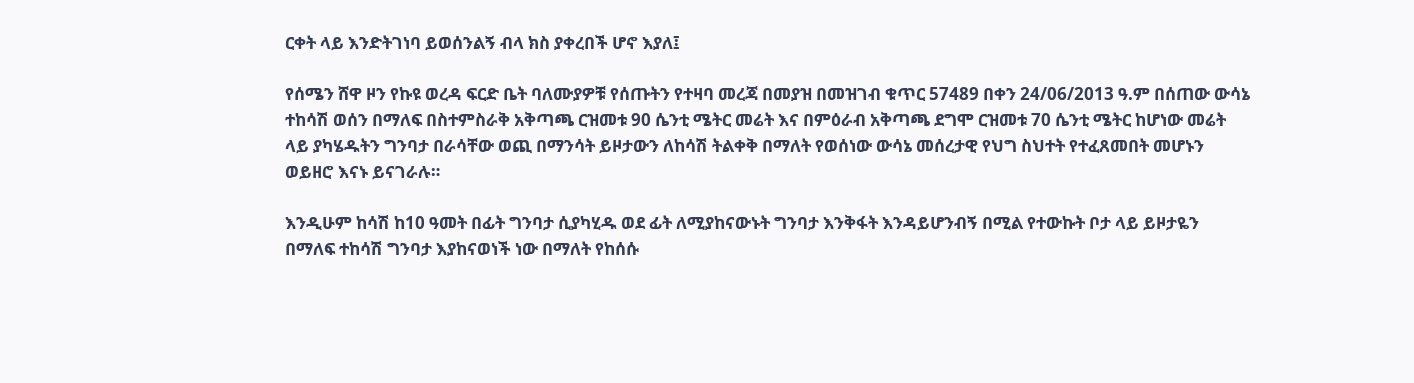ርቀት ላይ እንድትገነባ ይወሰንልኝ ብላ ክስ ያቀረበች ሆኖ እያለ፤

የሰሜን ሸዋ ዞን የኩዩ ወረዳ ፍርድ ቤት ባለሙያዎቹ የሰጡትን የተዛባ መረጃ በመያዝ በመዝገብ ቁጥር 57489 በቀን 24/06/2013 ዓ.ም በሰጠው ውሳኔ ተከሳሽ ወሰን በማለፍ በስተምስራቅ አቅጣጫ ርዝመቱ 90 ሴንቲ ሜትር መሬት እና በምዕራብ አቅጣጫ ደግሞ ርዝመቱ 70 ሴንቲ ሜትር ከሆነው መሬት ላይ ያካሄዱትን ግንባታ በራሳቸው ወጪ በማንሳት ይዞታውን ለከሳሽ ትልቀቅ በማለት የወሰነው ውሳኔ መሰረታዊ የህግ ስህተት የተፈጸመበት መሆኑን ወይዘሮ እናኑ ይናገራሉ።

እንዲሁም ከሳሽ ከ10 ዓመት በፊት ግንባታ ሲያካሂዱ ወደ ፊት ለሚያከናውኑት ግንባታ እንቅፋት እንዳይሆንብኝ በሚል የተውኩት ቦታ ላይ ይዞታዬን በማለፍ ተከሳሽ ግንባታ እያከናወነች ነው በማለት የከሰሱ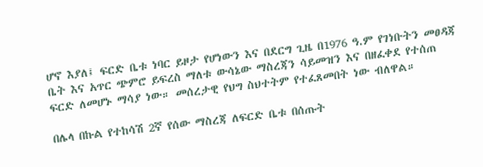ሆኖ እያለ፤ ፍርድ ቤቱ ነባር ይዞታ የሆነውን እና በደርግ ጊዜ በ1976 ዓ.ም የገነቡትን መፀዳጃ ቤት እና አጥር ጭምሮ ይፍረስ ማለቱ ውሳኔው ማስረጃን ሳይመዝን እና በዘፈቀደ የተሰጠ ፍርድ ለመሆኑ ማሳያ ነው። መሰረታዊ የህግ ስህተትም የተፈጸመበት ነው ብለዋል።

በሌላ በኩል የተከሳሽ 2ኛ የሰው ማስረጃ ለፍርድ ቤቱ በሰጡት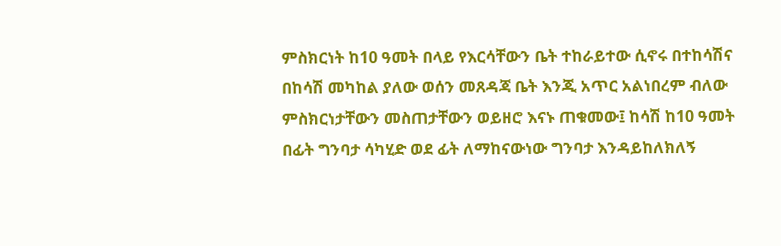ምስክርነት ከ10 ዓመት በላይ የእርሳቸውን ቤት ተከራይተው ሲኖሩ በተከሳሽና በከሳሽ መካከል ያለው ወሰን መጸዳጃ ቤት እንጂ አጥር አልነበረም ብለው ምስክርነታቸውን መስጠታቸውን ወይዘሮ እናኑ ጠቁመው፤ ከሳሽ ከ10 ዓመት በፊት ግንባታ ሳካሂድ ወደ ፊት ለማከናውነው ግንባታ እንዳይከለክለኝ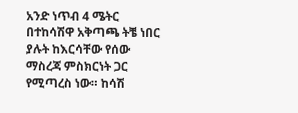አንድ ነጥብ 4 ሜትር በተከሳሽዋ አቅጣጫ ትቼ ነበር ያሉት ከእርሳቸው የሰው ማስረጃ ምስክርነት ጋር የሚጣረስ ነው። ከሳሽ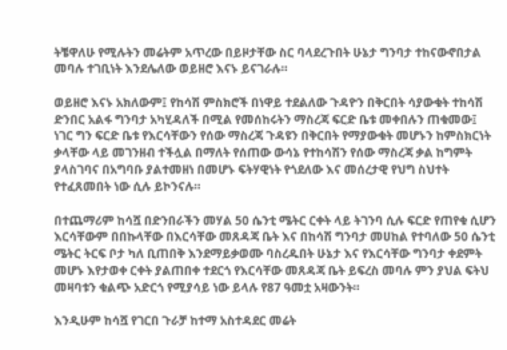ትቼዋለሁ የሚሉትን መሬትም አጥረው በይዞታቸው ስር ባላደረጉበት ሁኔታ ግንባታ ተከናውኖበታል መባሉ ተገቢነት እንደሌለው ወይዘሮ እናኑ ይናገራሉ።

ወይዘሮ እናኑ አክለውም፤ የከሳሽ ምስክሮች በነዋይ ተደልለው ጉዳዮን በቅርበት ሳያውቁት ተከሳሽ ድንበር አልፋ ግንባታ አካሂዳለች በሚል የመሰከሩትን ማስረጃ ፍርድ ቤቱ መቀበሉን ጠቁመው፤ ነገር ግን ፍርድ ቤቱ የእርሳቸውን የሰው ማስረጃ ጉዳዩን በቅርበት የማያውቁት መሆኑን ከምስክርነት ቃላቸው ላይ መገንዘብ ተችሏል በማለት የሰጠው ውሳኔ የተከሳሽን የሰው ማስረጃ ቃል ከግምት ያላስገባና በአግባቡ ያልተመዘነ በመሆኑ ፍትሃዊነት የጎደለው እና መሰረታዊ የህግ ስህተት የተፈጸመበት ነው ሲሉ ይኮንናሉ።

በተጨማሪም ከሳሿ በድንበራችን መሃል 50 ሴንቲ ሜትር ርቀት ላይ ትገንባ ሲሉ ፍርድ የጠየቁ ሲሆን እርሳቸውም በበኩላቸው በእርሳቸው መጸዳጃ ቤት እና በከሳሽ ግንባታ መሀከል የተባለው 50 ሴንቲ ሜትር ትርፍ ቦታ ካለ ቢጠበቅ እንደማይቃወሙ ባስረዱበት ሁኔታ እና የእርሳቸው ግንባታ ቀደምት መሆኑ እየታወቀ ርቀት ያልጠበቀ ተደርጎ የእርሳቸው መጸዳጃ ቤት ይፍረስ መባሉ ምን ያህል ፍትህ መዛባቱን ቁልጭ አድርጎ የሚያሳይ ነው ይላሉ የ87 ዓመቷ አዛውንት።

እንዲሁም ከሳሿ የገርበ ጉራቻ ከተማ አስተዳደር መሬት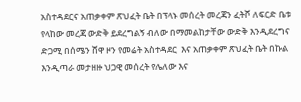አስተዳደርና አጠቃቀም ጽህፈት ቤት በፕላኑ መሰረት መረጃን ፈትሾ ለፍርድ ቤቱ የላከው መረጃ ውድቅ ይደረግልኝ ብለው በማመልከታቸው ውድቅ እንዲደረግና ድጋሚ በሰሜን ሸዋ ዞን የመሬት አስተዳደር  እና አጠቃቀም ጽህፈት ቤት በኩል እንዲጣራ መታዘዙ ህጋዊ መሰረት የሌለው እና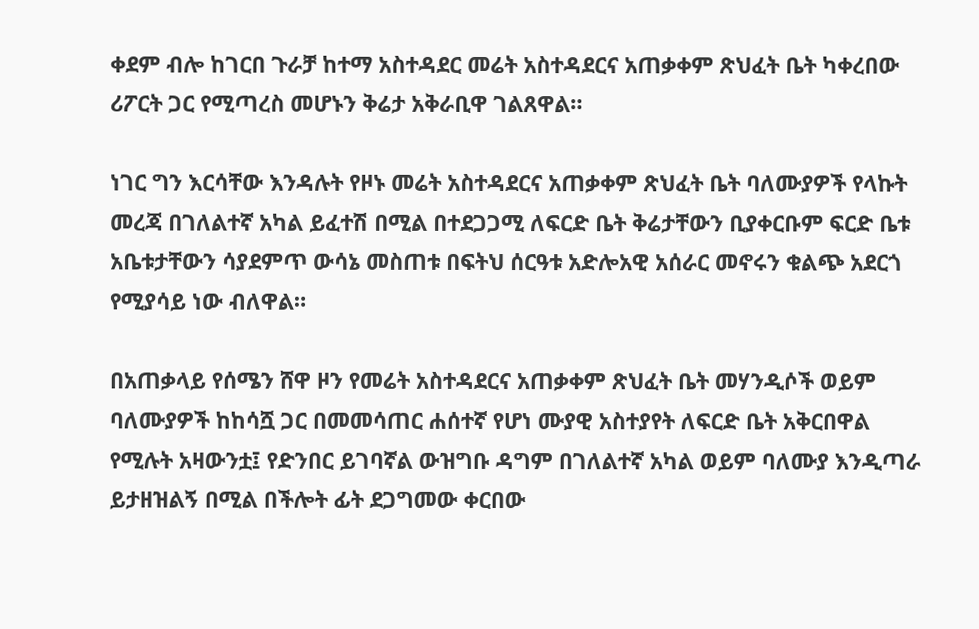ቀደም ብሎ ከገርበ ጉራቻ ከተማ አስተዳደር መሬት አስተዳደርና አጠቃቀም ጽህፈት ቤት ካቀረበው ሪፖርት ጋር የሚጣረስ መሆኑን ቅሬታ አቅራቢዋ ገልጸዋል።

ነገር ግን እርሳቸው እንዳሉት የዞኑ መሬት አስተዳደርና አጠቃቀም ጽህፈት ቤት ባለሙያዎች የላኩት መረጃ በገለልተኛ አካል ይፈተሽ በሚል በተደጋጋሚ ለፍርድ ቤት ቅሬታቸውን ቢያቀርቡም ፍርድ ቤቱ አቤቱታቸውን ሳያደምጥ ውሳኔ መስጠቱ በፍትህ ሰርዓቱ አድሎአዊ አሰራር መኖሩን ቁልጭ አደርጎ የሚያሳይ ነው ብለዋል።

በአጠቃላይ የሰሜን ሸዋ ዞን የመሬት አስተዳደርና አጠቃቀም ጽህፈት ቤት መሃንዲሶች ወይም ባለሙያዎች ከከሳሿ ጋር በመመሳጠር ሐሰተኛ የሆነ ሙያዊ አስተያየት ለፍርድ ቤት አቅርበዋል የሚሉት አዛውንቷ፤ የድንበር ይገባኛል ውዝግቡ ዳግም በገለልተኛ አካል ወይም ባለሙያ እንዲጣራ ይታዘዝልኝ በሚል በችሎት ፊት ደጋግመው ቀርበው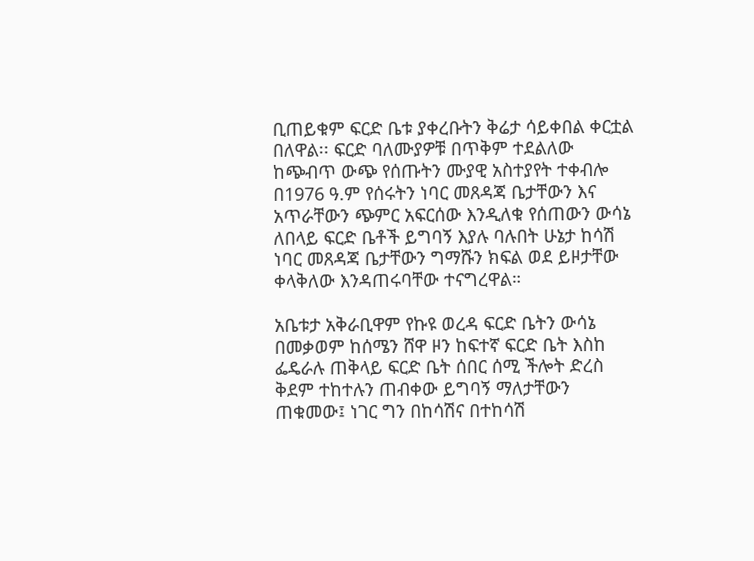ቢጠይቁም ፍርድ ቤቱ ያቀረቡትን ቅሬታ ሳይቀበል ቀርቷል በለዋል፡፡ ፍርድ ባለሙያዎቹ በጥቅም ተደልለው ከጭብጥ ውጭ የሰጡትን ሙያዊ አስተያየት ተቀብሎ በ1976 ዓ.ም የሰሩትን ነባር መጸዳጃ ቤታቸውን እና አጥራቸውን ጭምር አፍርሰው እንዲለቁ የሰጠውን ውሳኔ ለበላይ ፍርድ ቤቶች ይግባኝ እያሉ ባሉበት ሁኔታ ከሳሽ ነባር መጸዳጃ ቤታቸውን ግማሹን ክፍል ወደ ይዞታቸው ቀላቅለው እንዳጠሩባቸው ተናግረዋል።

አቤቱታ አቅራቢዋም የኩዩ ወረዳ ፍርድ ቤትን ውሳኔ በመቃወም ከሰሜን ሸዋ ዞን ከፍተኛ ፍርድ ቤት እስከ ፌዴራሉ ጠቅላይ ፍርድ ቤት ሰበር ሰሚ ችሎት ድረስ ቅደም ተከተሉን ጠብቀው ይግባኝ ማለታቸውን ጠቁመው፤ ነገር ግን በከሳሽና በተከሳሽ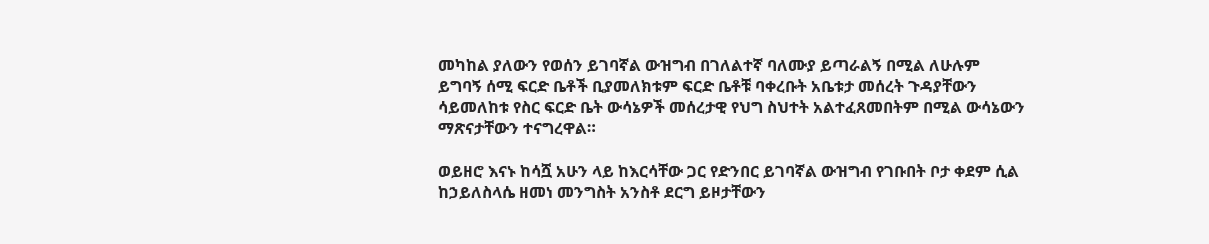መካከል ያለውን የወሰን ይገባኛል ውዝግብ በገለልተኛ ባለሙያ ይጣራልኝ በሚል ለሁሉም ይግባኝ ሰሚ ፍርድ ቤቶች ቢያመለክቱም ፍርድ ቤቶቹ ባቀረቡት አቤቱታ መሰረት ጉዳያቸውን ሳይመለከቱ የስር ፍርድ ቤት ውሳኔዎች መሰረታዊ የህግ ስህተት አልተፈጸመበትም በሚል ውሳኔውን ማጽናታቸውን ተናግረዋል።

ወይዘሮ እናኑ ከሳሿ አሁን ላይ ከእርሳቸው ጋር የድንበር ይገባኛል ውዝግብ የገቡበት ቦታ ቀደም ሲል ከኃይለስላሴ ዘመነ መንግስት አንስቶ ደርግ ይዞታቸውን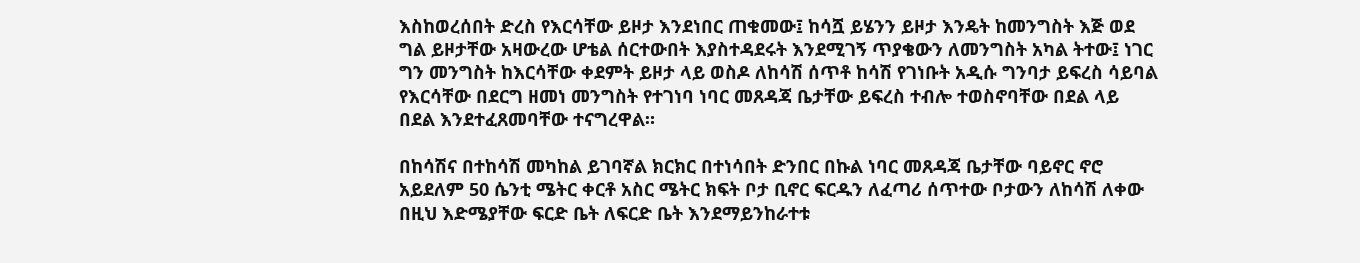እስከወረሰበት ድረስ የእርሳቸው ይዞታ እንደነበር ጠቁመው፤ ከሳሿ ይሄንን ይዞታ እንዴት ከመንግስት እጅ ወደ ግል ይዞታቸው አዛውረው ሆቴል ሰርተውበት እያስተዳደሩት እንደሚገኝ ጥያቄውን ለመንግስት አካል ትተው፤ ነገር ግን መንግስት ከእርሳቸው ቀደምት ይዞታ ላይ ወስዶ ለከሳሽ ሰጥቶ ከሳሽ የገነቡት አዲሱ ግንባታ ይፍረስ ሳይባል የእርሳቸው በደርግ ዘመነ መንግስት የተገነባ ነባር መጸዳጃ ቤታቸው ይፍረስ ተብሎ ተወስኖባቸው በደል ላይ በደል እንደተፈጸመባቸው ተናግረዋል።

በከሳሽና በተከሳሽ መካከል ይገባኛል ክርክር በተነሳበት ድንበር በኩል ነባር መጸዳጃ ቤታቸው ባይኖር ኖሮ አይደለም 50 ሴንቲ ሜትር ቀርቶ አስር ሜትር ክፍት ቦታ ቢኖር ፍርዱን ለፈጣሪ ሰጥተው ቦታውን ለከሳሽ ለቀው በዚህ እድሜያቸው ፍርድ ቤት ለፍርድ ቤት እንደማይንከራተቱ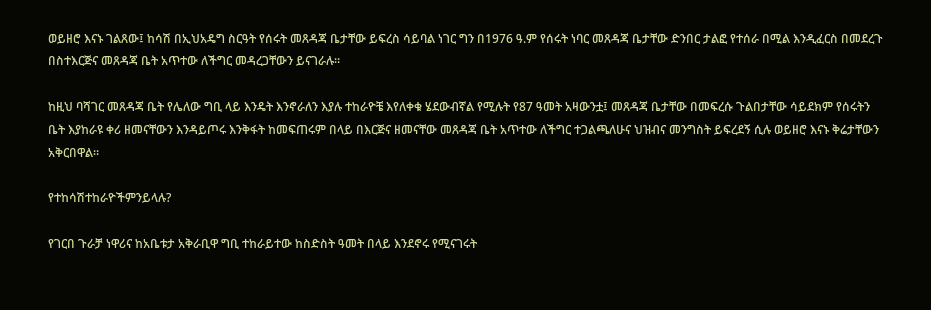ወይዘሮ እናኑ ገልጸው፤ ከሳሽ በኢህአዴግ ስርዓት የሰሩት መጸዳጃ ቤታቸው ይፍረስ ሳይባል ነገር ግን በ1976 ዓ.ም የሰሩት ነባር መጸዳጃ ቤታቸው ድንበር ታልፎ የተሰራ በሚል እንዲፈርስ በመደረጉ በስተእርጅና መጸዳጃ ቤት አጥተው ለችግር መዳረጋቸውን ይናገራሉ።

ከዚህ ባሻገር መጸዳጃ ቤት የሌለው ግቢ ላይ እንዴት እንኖራለን እያሉ ተከራዮቼ እየለቀቁ ሄደውብኛል የሚሉት የ87 ዓመት አዛውንቷ፤ መጸዳጃ ቤታቸው በመፍረሱ ጉልበታቸው ሳይደክም የሰሩትን ቤት እያከራዩ ቀሪ ዘመናቸውን እንዳይጦሩ እንቅፋት ከመፍጠሩም በላይ በእርጅና ዘመናቸው መጸዳጃ ቤት አጥተው ለችግር ተጋልጫለሁና ህዝብና መንግስት ይፍረደኝ ሲሉ ወይዘሮ እናኑ ቅሬታቸውን አቅርበዋል።

የተከሳሽተከራዮችምንይላሉ?

የገርበ ጉራቻ ነዋሪና ከአቤቱታ አቅራቢዋ ግቢ ተከራይተው ከስድስት ዓመት በላይ እንደኖሩ የሚናገሩት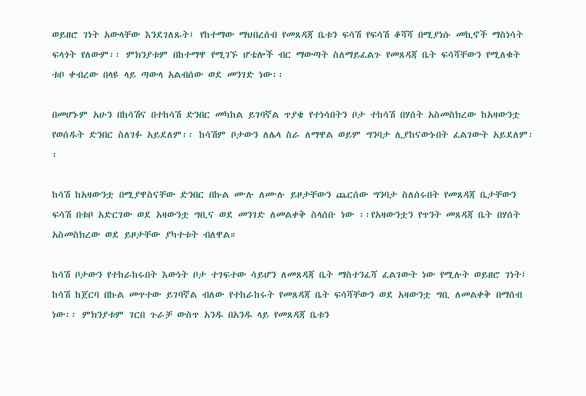ወይዘሮ ገነት አውላቸው እንደገለጹት፤ የከተማው ማህበረሰብ የመጸዳጃ ቤቱን ፍሳሽ የፍሳሽ ቆሻሻ በሚያነሱ መኪኖች ማስነሳት ፍላጎት የለውም፡፡ ምክንያቱም በከተማዋ የሚገኙ ሆቴሎች ብር ማውጣት ስለማይፈልጉ የመጸዳጃ ቤት ፍሳሻቸውን የሚለቁት ቱቦ ቀብረው በላዩ ላይ ጣውላ አልብሰው ወደ መንገድ ነው፡፡

በመሆኑም አሁን በከሳሽና በተከሳሽ ድንበር መካከል ይገባኛል ጥያቄ የተነሳበትን ቦታ ተከሳሽ በሃሰት አስመስክረው ከአዛውንቷ የወሰዱት ድንበር ስለገፉ አይደለም፡፡ ከሳሽም ቦታውን ለሌላ ስራ ለማዋል ወይም ግንባታ ሊያከናውኑበት ፈልገውት አይደለም፡፡

ከሳሽ ከአዛውንቷ በሚያዋስናቸው ድንበር በኩል ሙሉ ለሙሉ ይዞታቸውን ጨርሰው ግንባታ ስለሰሩበት የመጸዳጃ ቤታቸውን ፍሳሽ በቱቦ አድርገው ወደ አዛውንቷ ግቢና ወደ መንገድ ለመልቀቅ ስላሰቡ ነው ፡፡የአዛውንቷን የጥንት መጸዳጃ ቤት በሃሰት አስመስክረው ወደ ይዞታቸው ያካተቱት ብለዋል።

ከሳሽ ቦታውን የተከራከሩበት እውነት ቦታ ተገፍተው ሳይሆን ለመጸዳጃ ቤት ማስተንፈሻ ፈልገውት ነው የሚሉት ወይዘሮ ገነት፤ ከሳሽ ከጀርባ በኩል መጥተው ይገባኛል ብለው የተከራከሩት የመጸዳጃ ቤት ፍሳሻቸውን ወደ አዛውንቷ ግቢ ለመልቀቅ በማሰብ ነው፡፡ ምክንያቱም ገርበ ጉራቻ ውስጥ አንዱ በአንዱ ላይ የመጸዳጃ ቤቱን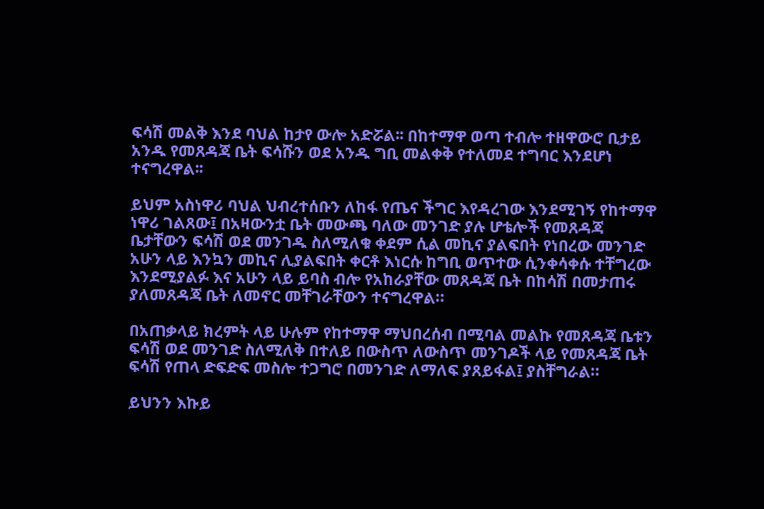ፍሳሽ መልቅ እንደ ባህል ከታየ ውሎ አድሯል፡፡ በከተማዋ ወጣ ተብሎ ተዘዋውሮ ቢታይ አንዱ የመጸዳጃ ቤት ፍሳሹን ወደ አንዱ ግቢ መልቀቅ የተለመደ ተግባር እንደሆነ ተናግረዋል፡፡

ይህም አስነዋሪ ባህል ህብረተሰቡን ለከፋ የጤና ችግር እየዳረገው እንደሚገኝ የከተማዋ ነዋሪ ገልጸው፤ በአዛውንቷ ቤት መውጫ ባለው መንገድ ያሉ ሆቴሎች የመጸዳጃ ቤታቸውን ፍሳሽ ወደ መንገዱ ስለሚለቁ ቀደም ሲል መኪና ያልፍበት የነበረው መንገድ አሁን ላይ እንኳን መኪና ሊያልፍበት ቀርቶ እነርሱ ከግቢ ወጥተው ሲንቀሳቀሱ ተቸግረው እንደሚያልፉ እና አሁን ላይ ይባስ ብሎ የአከራያቸው መጸዳጃ ቤት በከሳሽ በመታጠሩ ያለመጸዳጃ ቤት ለመኖር መቸገራቸውን ተናግረዋል።

በአጠቃላይ ክረምት ላይ ሁሉም የከተማዋ ማህበረሰብ በሚባል መልኩ የመጸዳጃ ቤቱን ፍሳሽ ወደ መንገድ ስለሚለቅ በተለይ በውስጥ ለውስጥ መንገዶች ላይ የመጸዳጃ ቤት ፍሳሽ የጠላ ድፍድፍ መስሎ ተጋግሮ በመንገድ ለማለፍ ያጸይፋል፤ ያስቸግራል።

ይህንን እኩይ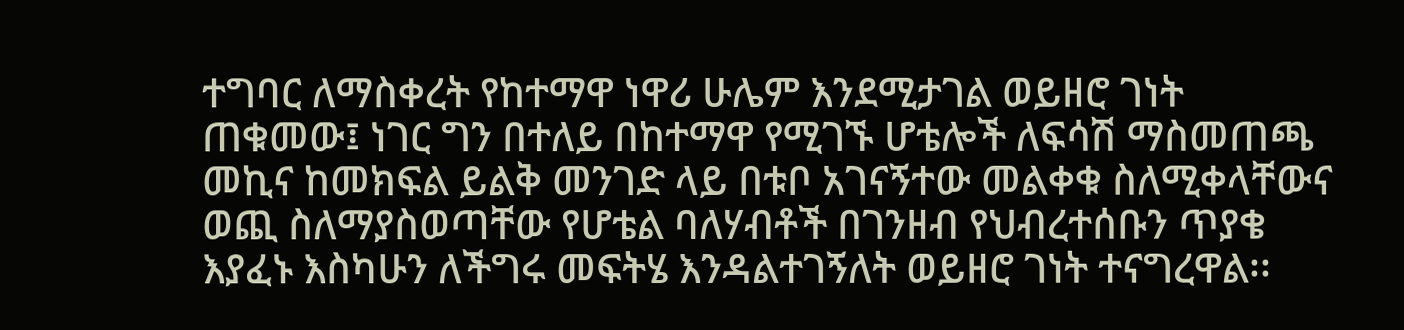ተግባር ለማስቀረት የከተማዋ ነዋሪ ሁሌም እንደሚታገል ወይዘሮ ገነት ጠቁመው፤ ነገር ግን በተለይ በከተማዋ የሚገኙ ሆቴሎች ለፍሳሽ ማስመጠጫ መኪና ከመክፍል ይልቅ መንገድ ላይ በቱቦ አገናኝተው መልቀቁ ስለሚቀላቸውና ወጪ ስለማያስወጣቸው የሆቴል ባለሃብቶች በገንዘብ የህብረተሰቡን ጥያቄ እያፈኑ እስካሁን ለችግሩ መፍትሄ እንዳልተገኝለት ወይዘሮ ገነት ተናግረዋል፡፡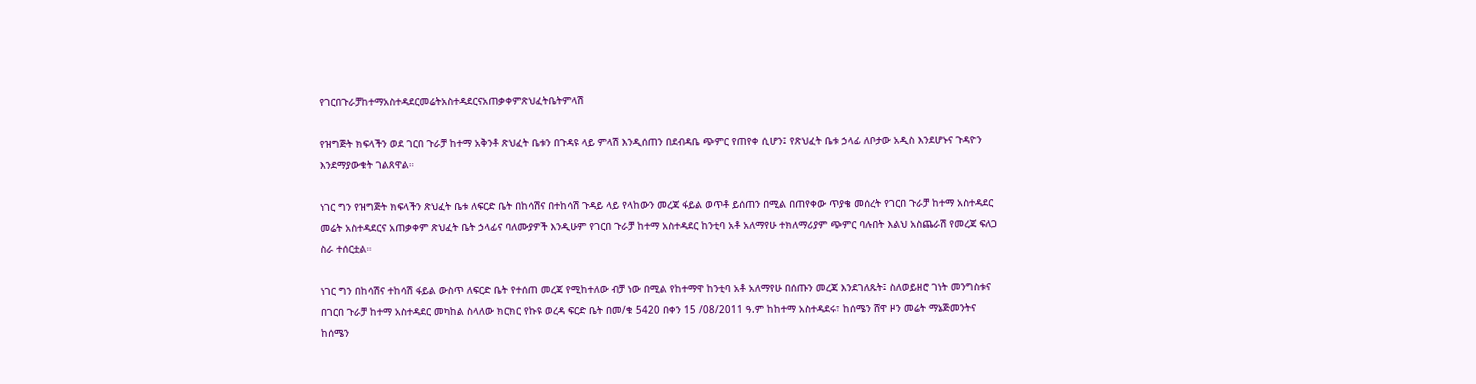የገርበጉራቻከተማአስተዳደርመሬትአስተዳደርናአጠቃቀምጽህፈትቤትምላሽ

የዝግጅት ክፍላችን ወደ ገርበ ጉራቻ ከተማ አቅንቶ ጽህፈት ቤቱን በጉዳዩ ላይ ምላሽ እንዲሰጠን በደብዳቤ ጭምር የጠየቀ ሲሆን፤ የጽህፈት ቤቱ ኃላፊ ለቦታው አዲስ እንደሆኑና ጉዳዮን እንደማያውቁት ገልጸዋል።

ነገር ግን የዝግጅት ክፍላችን ጽህፈት ቤቱ ለፍርድ ቤት በከሳሽና በተከሳሽ ጉዳይ ላይ የላከውን መረጃ ፋይል ወጥቶ ይሰጠን በሚል በጠየቀው ጥያቄ መሰረት የገርበ ጉራቻ ከተማ አስተዳደር መሬት አስተዳደርና አጠቃቀም ጽህፈት ቤት ኃላፊና ባለሙያዎች እንዲሁም የገርበ ጉራቻ ከተማ አስተዳደር ከንቲባ አቶ አለማየሁ ተክለማሪያም ጭምር ባሉበት እልህ አስጨራሽ የመረጃ ፍለጋ ስራ ተሰርቷል።

ነገር ግን በከሳሽና ተከሳሽ ፋይል ውስጥ ለፍርድ ቤት የተሰጠ መረጃ የሚከተለው ብቻ ነው በሚል የከተማዋ ከንቲባ አቶ አለማየሁ በሰጡን መረጃ እንደገለጹት፤ ስለወይዘሮ ገነት መንግስቱና በገርበ ጉራቻ ከተማ አስተዳደር መካከል ስላለው ክርክር የኩዩ ወረዳ ፍርድ ቤት በመ/ቁ 5420 በቀን 15 /08/2011 ዓ.ም ከከተማ አስተዳደሩ፣ ከሰሜን ሸዋ ዞን መሬት ማኔጅመንትና ከሰሜን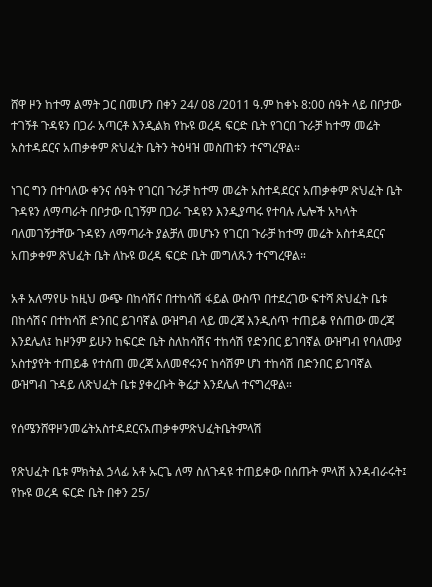ሸዋ ዞን ከተማ ልማት ጋር በመሆን በቀን 24/ 08 /2011 ዓ.ም ከቀኑ 8:00 ሰዓት ላይ በቦታው ተገኝቶ ጉዳዩን በጋራ አጣርቶ እንዲልክ የኩዩ ወረዳ ፍርድ ቤት የገርበ ጉራቻ ከተማ መሬት አስተዳደርና አጠቃቀም ጽህፈት ቤትን ትዕዛዝ መስጠቱን ተናግረዋል።

ነገር ግን በተባለው ቀንና ሰዓት የገርበ ጉራቻ ከተማ መሬት አስተዳደርና አጠቃቀም ጽህፈት ቤት ጉዳዩን ለማጣራት በቦታው ቢገኝም በጋራ ጉዳዩን እንዲያጣሩ የተባሉ ሌሎች አካላት ባለመገኝታቸው ጉዳዩን ለማጣራት ያልቻለ መሆኑን የገርበ ጉራቻ ከተማ መሬት አስተዳደርና አጠቃቀም ጽህፈት ቤት ለኩዩ ወረዳ ፍርድ ቤት መግለጹን ተናግረዋል።

አቶ አለማየሁ ከዚህ ውጭ በከሳሽና በተከሳሽ ፋይል ውስጥ በተደረገው ፍተሻ ጽህፈት ቤቱ በከሳሽና በተከሳሽ ድንበር ይገባኛል ውዝግብ ላይ መረጃ እንዲሰጥ ተጠይቆ የሰጠው መረጃ እንደሌለ፤ ከዞንም ይሁን ከፍርድ ቤት ስለከሳሽና ተከሳሽ የድንበር ይገባኛል ውዝግብ የባለሙያ አስተያየት ተጠይቆ የተሰጠ መረጃ አለመኖሩንና ከሳሽም ሆነ ተከሳሽ በድንበር ይገባኛል ውዝግብ ጉዳይ ለጽህፈት ቤቱ ያቀረቡት ቅሬታ እንደሌለ ተናግረዋል።

የሰሜንሸዋዞንመሬትአስተዳደርናአጠቃቀምጽህፈትቤትምላሽ

የጽህፈት ቤቱ ምክትል ኃላፊ አቶ ኡርጌ ለማ ስለጉዳዩ ተጠይቀው በሰጡት ምላሽ እንዳብራሩት፤ የኩዩ ወረዳ ፍርድ ቤት በቀን 25/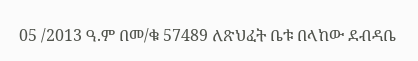05 /2013 ዓ.ም በመ/ቁ 57489 ለጽህፈት ቤቱ በላከው ደብዳቤ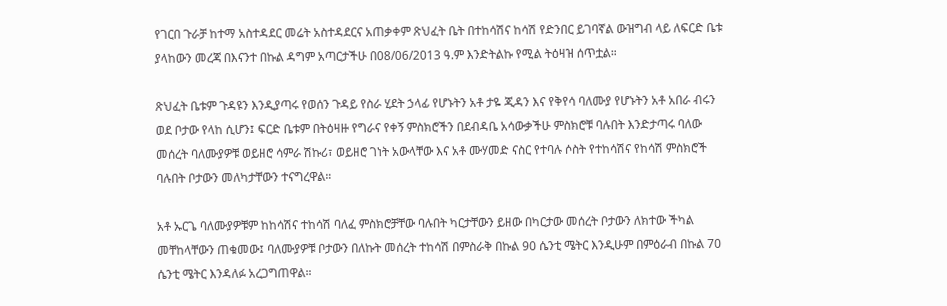የገርበ ጉራቻ ከተማ አስተዳደር መሬት አስተዳደርና አጠቃቀም ጽህፈት ቤት በተከሳሽና ከሳሽ የድንበር ይገባኛል ውዝግብ ላይ ለፍርድ ቤቱ ያላከውን መረጃ በእናንተ በኩል ዳግም አጣርታችሁ በ08/06/2013 ዓ.ም እንድትልኩ የሚል ትዕዛዝ ሰጥቷል።

ጽህፈት ቤቱም ጉዳዩን እንዲያጣሩ የወሰን ጉዳይ የስራ ሂደት ኃላፊ የሆኑትን አቶ ታዬ ጂዳን እና የቅየሳ ባለሙያ የሆኑትን አቶ አበራ ብሩን ወደ ቦታው የላከ ሲሆን፤ ፍርድ ቤቱም በትዕዛዙ የግራና የቀኝ ምስክሮችን በደብዳቤ አሳውቃችሁ ምስክሮቹ ባሉበት እንድታጣሩ ባለው መሰረት ባለሙያዎቹ ወይዘሮ ሳምራ ሽኩሪ፣ ወይዘሮ ገነት አውላቸው እና አቶ ሙሃመድ ናስር የተባሉ ሶስት የተከሳሽና የከሳሽ ምስክሮች ባሉበት ቦታውን መለካታቸውን ተናግረዋል።

አቶ ኡርጌ ባለሙያዎቹም ከከሳሽና ተከሳሽ ባለፈ ምስክሮቻቸው ባሉበት ካርታቸውን ይዘው በካርታው መሰረት ቦታውን ለክተው ችካል መቸከላቸውን ጠቁመው፤ ባለሙያዎቹ ቦታውን በለኩት መሰረት ተከሳሽ በምስራቅ በኩል 90 ሴንቲ ሜትር እንዲሁም በምዕራብ በኩል 70 ሴንቲ ሜትር እንዳለፉ አረጋግጠዋል።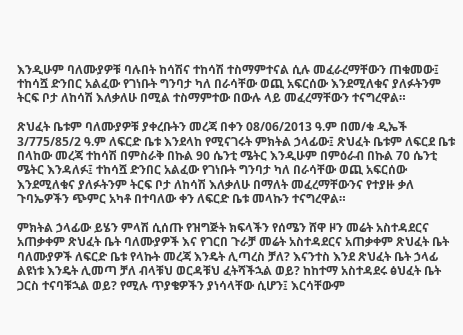እንዲሁም ባለሙያዎቹ ባሉበት ከሳሽና ተከሳሽ ተስማምተናል ሲሉ መፈራረማቸውን ጠቁመው፤ ተከሳሿ ድንበር አልፈው የገነቡት ግንባታ ካለ በራሳቸው ወጪ አፍርሰው እንደሚለቁና ያለፉትንም ትርፍ ቦታ ለከሳሽ እለቃለሁ በሚል ተስማምተው በውሉ ላይ መፈረማቸውን ተናግረዋል።

ጽህፈት ቤቱም ባለሙያዎቹ ያቀረቡትን መረጃ በቀን 08/06/2013 ዓ.ም በመ/ቁ ዲኤች 3/775/85/2 ዓ.ም ለፍርድ ቤቱ እንደላከ የሚናገሩት ምክትል ኃላፊው፤ ጽህፈት ቤቱም ለፍርደ ቤቱ በላከው መረጃ ተከሳሽ በምስራቅ በኩል 90 ሴንቲ ሜትር እንዲሁም በምዕራብ በኩል 70 ሴንቲ ሜትር እንዳለፉ፤ ተከሳሿ ድንበር አልፈው የገነቡት ግንባታ ካለ በራሳቸው ወጪ አፍርሰው እንደሚለቁና ያለፉትንም ትርፍ ቦታ ለከሳሽ እለቃለሁ በማለት መፈረማቸውንና የተያዙ ቃለ ጉባኤዎችን ጭምር አካቶ በተባለው ቀን ለፍርድ ቤቱ መላኩን ተናግረዋል።

ምክትል ኃላፊው ይሄን ምላሽ ሲሰጡ የዝግጅት ክፍላችን የሰሜን ሸዋ ዞን መሬት አስተዳደርና አጠቃቀም ጽህፈት ቤት ባለሙያዎች እና የገርበ ጉራቻ መሬት አስተዳደርና አጠቃቀም ጽህፈት ቤት ባለሙያዎች ለፍርድ ቤቱ የላኩት መረጃ እንዴት ሊጣረስ ቻለ? እናንተስ እንደ ጽህፈት ቤት ኃላፊ ልዩነቱ እንዴት ሊመጣ ቻለ ብላቹህ ወርዳቹህ ፈትሻችኋል ወይ? ከከተማ አስተዳደሩ ፅህፈት ቤት ጋርስ ተናባቹኋል ወይ? የሚሉ ጥያቄዎችን ያነሳላቸው ሲሆን፤ እርሳቸውም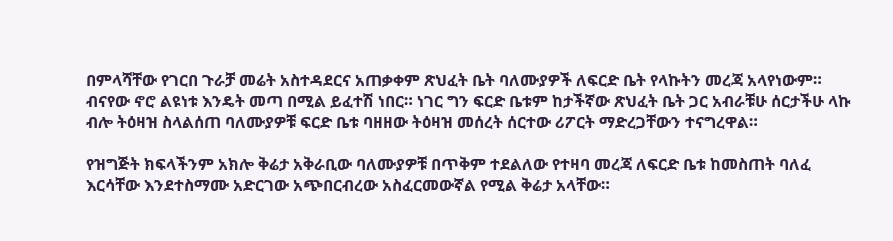በምላሻቸው የገርበ ጉራቻ መሬት አስተዳደርና አጠቃቀም ጽህፈት ቤት ባለሙያዎች ለፍርድ ቤት የላኩትን መረጃ አላየነውም። ብናየው ኖሮ ልዩነቱ እንዴት መጣ በሚል ይፈተሽ ነበር። ነገር ግን ፍርድ ቤቱም ከታችኛው ጽህፈት ቤት ጋር አብራቹሁ ሰርታችሁ ላኩ ብሎ ትዕዛዝ ስላልሰጠ ባለሙያዎቹ ፍርድ ቤቱ ባዘዘው ትዕዛዝ መሰረት ሰርተው ሪፖርት ማድረጋቸውን ተናግረዋል።

የዝግጅት ክፍላችንም አክሎ ቅሬታ አቅራቢው ባለሙያዎቹ በጥቅም ተደልለው የተዛባ መረጃ ለፍርድ ቤቱ ከመስጠት ባለፈ እርሳቸው እንደተስማሙ አድርገው አጭበርብረው አስፈርመውኛል የሚል ቅሬታ አላቸው።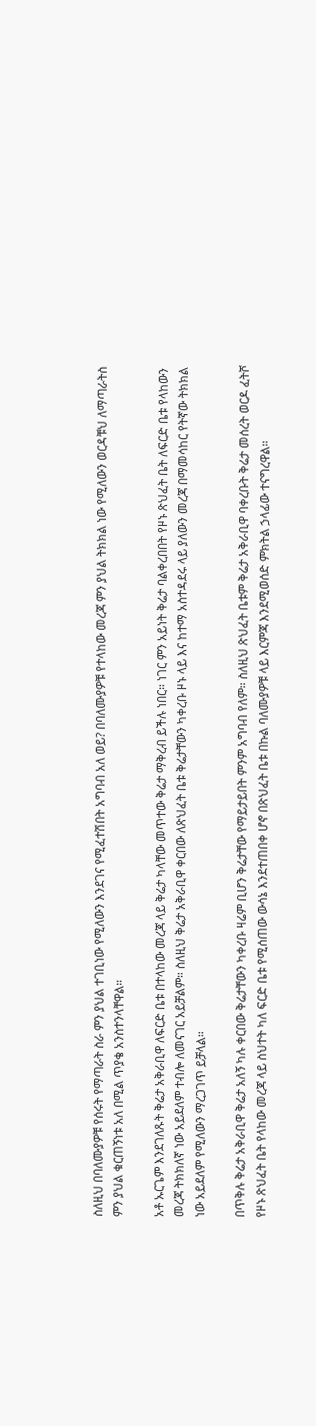ስለዚህ በባለሙያዎቹ የሰሩት የማጣራት ስራ ምን ያህል ተገቢነው የሚለውን እንደገና የሚፈተሽበት አግባብ አለ ወይ? በባለሙያዎቹ የተላከው መረጃ ምን ያህል ትክክል ነው የሚለውን ወርዳቹህ ለማጣራትስ ምን ያህል ቁርጠኝነቱ አለ በሚል ጥያቄ አንስተንላቸዋል።

አቶ ኡርጌም እንደገለጹት ቅሬታ አቅራቢዋ ለፍርድ ቤቱ በተላከው መረጃ ላይ ቅሬታ ካላቸው መጥተው ቅሬታ ማቅረብ ይችሉ ነበር። ነገር ምን አይነት ቅሬታ ባልቀረበበት የዞኑ ጽህፈት ቤት ለፍርድ ቤቱ የላከውን መረጃ ትክክለኛ ነው አይደለም ተብሎ ለመናገር አይቻልም። ስለዚህ ቅሬታ አቅራቢዋ ቀርበው ለጽህፈት ቤቱ ቅሬታቸውን ካቀረቡ ዞኑ ላይ እና ከተማ አስተዳደሩ ላይ ያለውን መረጃ በማመሳከር የትኛው ትክክል ነው አይደለም የሚለውን ማረጋገጥ ይቻላል።

በጥቅሉ ቅሬታ አቅራቢዋ ቅሬታ አለኝ ካሉ ቀርበው ቅሬታቸውን ካቀረቡ ዛሬም ቢሆን ቅሬታቸው የማይታይበት ምንም አግባብ የለም። ስለዚህ ጽህፈት ቤቱም ቅሬታ አቅራቢዋ ባቀረቡት ቅሬታ መሰረት ወርዶ ፈትሾ የዞኑ ጽህፈት ቤት የላከው መረጃ ላይ ስህተት ካለ ፍርድ ቤቱ የሚሰጠው ውሳኔ እንደተጠበቀ ሆኖ በጽህፈት ቤቱ በኩል ባለሙያዎቹ ላይ እርምጃ እንደሚወሰድ ምክትል ኃላፊው ተናግረዋል።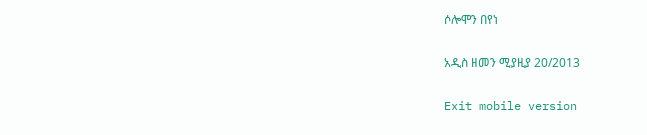ሶሎሞን በየነ

አዲስ ዘመን ሚያዚያ 20/2013

Exit mobile version